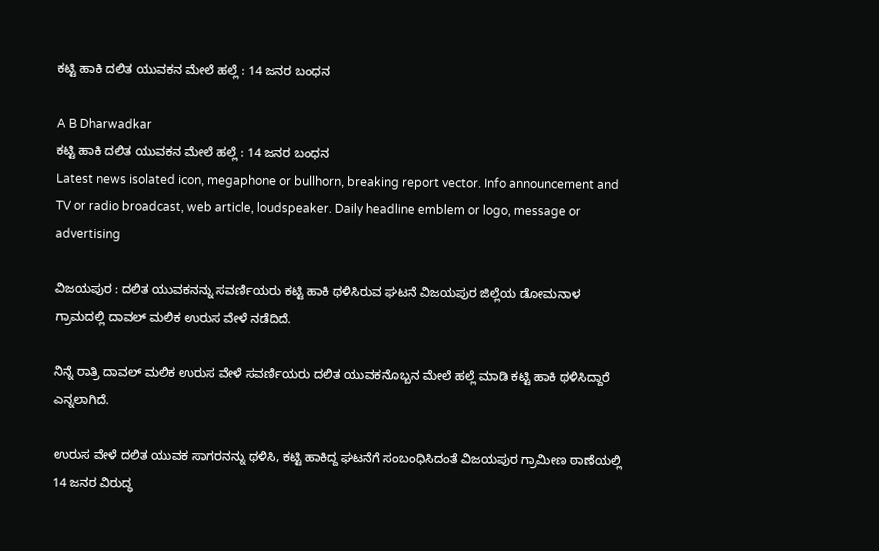ಕಟ್ಟಿ ಹಾಕಿ ದಲಿತ ಯುವಕನ ಮೇಲೆ ಹಲ್ಲೆ : 14 ಜನರ ಬಂಧನ

A B Dharwadkar
ಕಟ್ಟಿ ಹಾಕಿ ದಲಿತ ಯುವಕನ ಮೇಲೆ ಹಲ್ಲೆ : 14 ಜನರ ಬಂಧನ
Latest news isolated icon, megaphone or bullhorn, breaking report vector. Info announcement and TV or radio broadcast, web article, loudspeaker. Daily headline emblem or logo, message or advertising

ವಿಜಯಪುರ : ದಲಿತ ಯುವಕನನ್ನು ಸವರ್ಣಿಯರು ಕಟ್ಟಿ ಹಾಕಿ ಥಳಿಸಿರುವ ಘಟನೆ ವಿಜಯಪುರ ಜಿಲ್ಲೆಯ ಡೋಮನಾಳ ಗ್ರಾಮದಲ್ಲಿ ದಾವಲ್ ಮಲಿಕ ಉರುಸ ವೇಳೆ ನಡೆದಿದೆ.

ನಿನ್ನೆ ರಾತ್ರಿ ದಾವಲ್ ಮಲಿಕ ಉರುಸ ವೇಳೆ ಸವರ್ಣಿಯರು ದಲಿತ ಯುವಕನೊಬ್ಬನ ಮೇಲೆ ಹಲ್ಲೆ ಮಾಡಿ ಕಟ್ಟಿ ಹಾಕಿ ಥಳಿಸಿದ್ದಾರೆ ಎನ್ನಲಾಗಿದೆ.

ಉರುಸ ವೇಳೆ ದಲಿತ ಯುವಕ ಸಾಗರನನ್ನು ಥಳಿಸಿ, ಕಟ್ಟಿ ಹಾಕಿದ್ದ ಘಟನೆಗೆ ಸಂಬಂಧಿಸಿದಂತೆ ವಿಜಯಪುರ ಗ್ರಾಮೀಣ ಠಾಣೆಯಲ್ಲಿ 14 ಜನರ ವಿರುದ್ಧ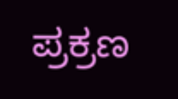ಪ್ರಕ್ರಣ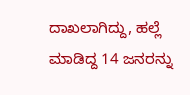ದಾಖಲಾಗಿದ್ದು, ಹಲ್ಲೆ ಮಾಡಿದ್ದ 14 ಜನರನ್ನು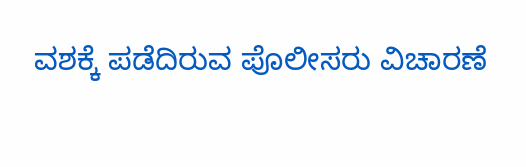ವಶಕ್ಕೆ ಪಡೆದಿರುವ ಪೊಲೀಸರು ವಿಚಾರಣೆ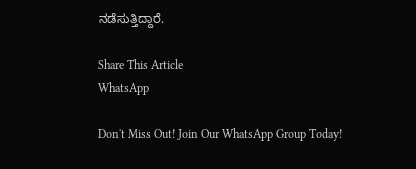ನಡೆಸುತ್ತಿದ್ದಾರೆ.

Share This Article
WhatsApp

Don't Miss Out! Join Our WhatsApp Group Today!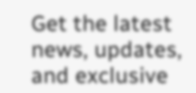Get the latest news, updates, and exclusive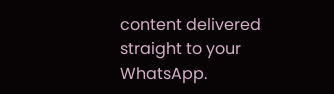content delivered straight to your WhatsApp.